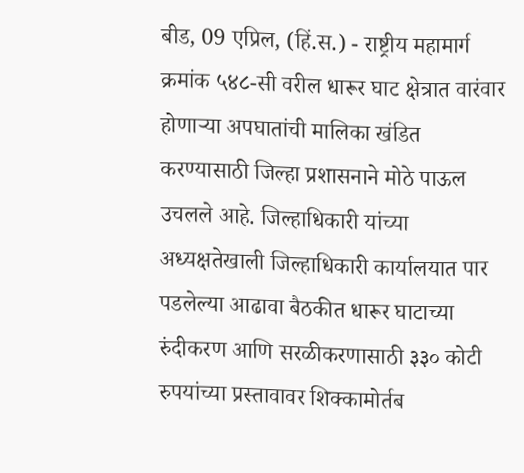बीड, 09 एप्रिल, (हिं.स.) - राष्ट्रीय महामार्ग क्रमांक ५४८-सी वरील धारूर घाट क्षेत्रात वारंवार होणाऱ्या अपघातांची मालिका खंडित करण्यासाठी जिल्हा प्रशासनाने मोठे पाऊल उचलले आहे. जिल्हाधिकारी यांच्या अध्यक्षतेखाली जिल्हाधिकारी कार्यालयात पार पडलेल्या आढावा बैठकीत धारूर घाटाच्या रुंदीकरण आणि सरळीकरणासाठी ३३० कोटी रुपयांच्या प्रस्तावावर शिक्कामोर्तब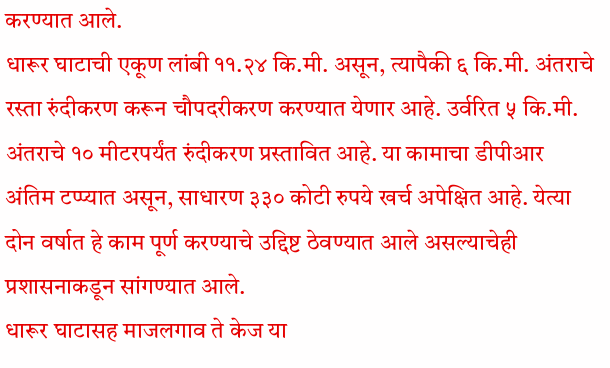करण्यात आले.
धारूर घाटाची एकूण लांबी ११.२४ कि.मी. असून, त्यापैकी ६ कि.मी. अंतराचे रस्ता रुंदीकरण करून चौपदरीकरण करण्यात येणार आहे. उर्वरित ५ कि.मी. अंतराचे १० मीटरपर्यंत रुंदीकरण प्रस्तावित आहे. या कामाचा डीपीआर अंतिम टप्प्यात असून, साधारण ३३० कोटी रुपये खर्च अपेक्षित आहे. येत्या दोन वर्षात हे काम पूर्ण करण्याचे उद्दिष्ट ठेवण्यात आले असल्याचेही प्रशासनाकडून सांगण्यात आले.
धारूर घाटासह माजलगाव ते केज या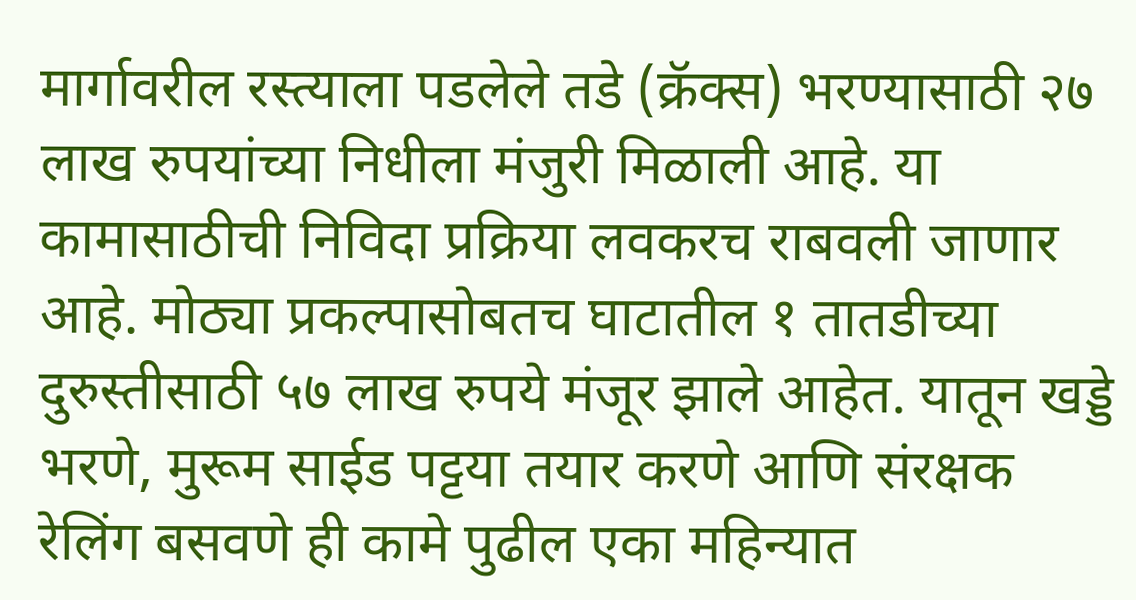मार्गावरील रस्त्याला पडलेले तडे (क्रॅक्स) भरण्यासाठी २७ लाख रुपयांच्या निधीला मंजुरी मिळाली आहे. या कामासाठीची निविदा प्रक्रिया लवकरच राबवली जाणार आहे. मोठ्या प्रकल्पासोबतच घाटातील १ तातडीच्या दुरुस्तीसाठी ५७ लाख रुपये मंजूर झाले आहेत. यातून खड्डे भरणे, मुरूम साईड पट्टया तयार करणे आणि संरक्षक रेलिंग बसवणे ही कामे पुढील एका महिन्यात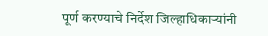पूर्ण करण्याचे निर्देश जिल्हाधिकाऱ्यांनी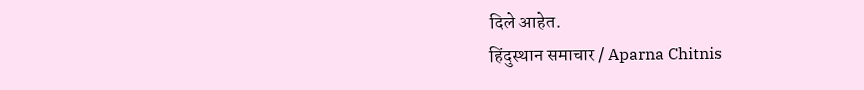दिले आहेत.
हिंदुस्थान समाचार / Aparna Chitnis